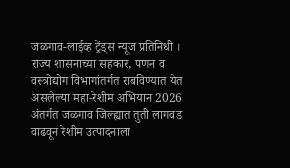जळगाव-लाईव्ह ट्रेंड्स न्यूज प्रतिनिधी । राज्य शासनाच्या सहकार, पणन व वस्त्रोद्योग विभागांतर्गत राबविण्यात येत असलेल्या महा-रेशीम अभियान 2026 अंतर्गत जळगाव जिल्ह्यात तुती लागवड वाढवून रेशीम उत्पादनाला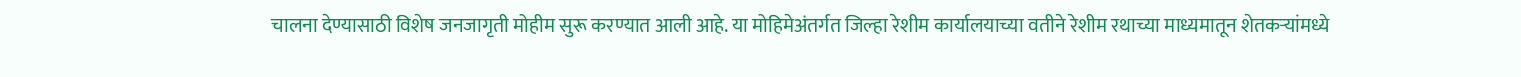चालना देण्यासाठी विशेष जनजागृती मोहीम सुरू करण्यात आली आहे. या मोहिमेअंतर्गत जिल्हा रेशीम कार्यालयाच्या वतीने रेशीम रथाच्या माध्यमातून शेतकऱ्यांमध्ये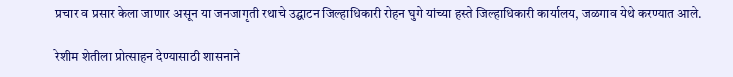प्रचार व प्रसार केला जाणार असून या जनजागृती रथाचे उद्घाटन जिल्हाधिकारी रोहन घुगे यांच्या हस्ते जिल्हाधिकारी कार्यालय, जळगाव येथे करण्यात आले.

रेशीम शेतीला प्रोत्साहन देण्यासाठी शासनाने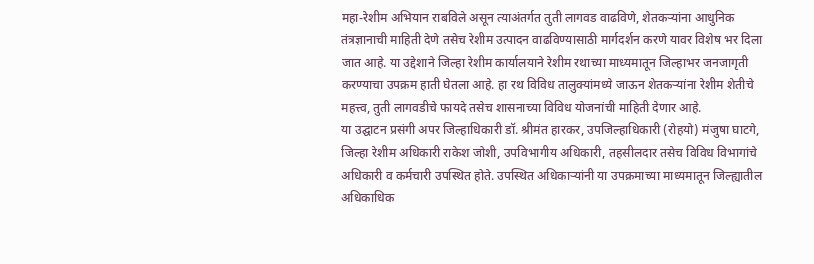महा-रेशीम अभियान राबविले असून त्याअंतर्गत तुती लागवड वाढविणे, शेतकऱ्यांना आधुनिक तंत्रज्ञानाची माहिती देणे तसेच रेशीम उत्पादन वाढविण्यासाठी मार्गदर्शन करणे यावर विशेष भर दिला जात आहे. या उद्देशाने जिल्हा रेशीम कार्यालयाने रेशीम रथाच्या माध्यमातून जिल्हाभर जनजागृती करण्याचा उपक्रम हाती घेतला आहे. हा रथ विविध तालुक्यांमध्ये जाऊन शेतकऱ्यांना रेशीम शेतीचे महत्त्व, तुती लागवडीचे फायदे तसेच शासनाच्या विविध योजनांची माहिती देणार आहे.
या उद्घाटन प्रसंगी अपर जिल्हाधिकारी डॉ. श्रीमंत हारकर, उपजिल्हाधिकारी (रोहयो) मंजुषा घाटगे, जिल्हा रेशीम अधिकारी राकेश जोशी, उपविभागीय अधिकारी, तहसीलदार तसेच विविध विभागांचे अधिकारी व कर्मचारी उपस्थित होते. उपस्थित अधिकाऱ्यांनी या उपक्रमाच्या माध्यमातून जिल्ह्यातील अधिकाधिक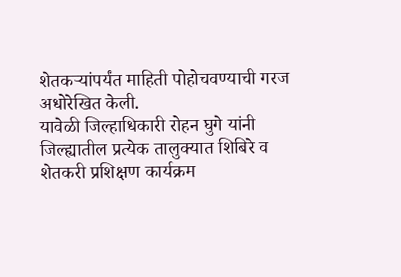शेतकऱ्यांपर्यंत माहिती पोहोचवण्याची गरज अधोरेखित केली.
यावेळी जिल्हाधिकारी रोहन घुगे यांनी जिल्ह्यातील प्रत्येक तालुक्यात शिबिरे व शेतकरी प्रशिक्षण कार्यक्रम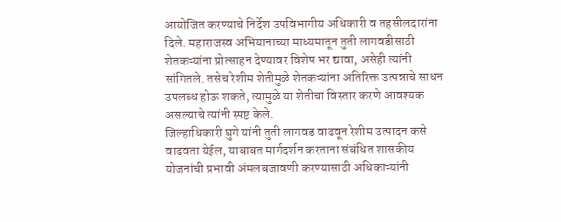आयोजित करण्याचे निर्देश उपविभागीय अधिकारी व तहसीलदारांना दिले. महाराजस्व अभियानाच्या माध्यमातून तुती लागवडीसाठी शेतकऱ्यांना प्रोत्साहन देण्यावर विशेष भर द्यावा, असेही त्यांनी सांगितले. तसेच रेशीम शेतीमुळे शेतकऱ्यांना अतिरिक्त उत्पन्नाचे साधन उपलब्ध होऊ शकते, त्यामुळे या शेतीचा विस्तार करणे आवश्यक असल्याचे त्यांनी स्पष्ट केले.
जिल्हाधिकारी घुगे यांनी तुती लागवड वाढवून रेशीम उत्पादन कसे वाढवता येईल, याबाबत मार्गदर्शन करताना संबंधित शासकीय योजनांची प्रभावी अंमलबजावणी करण्यासाठी अधिकाऱ्यांनी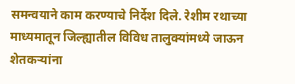समन्वयाने काम करण्याचे निर्देश दिले. रेशीम रथाच्या माध्यमातून जिल्ह्यातील विविध तालुक्यांमध्ये जाऊन शेतकऱ्यांना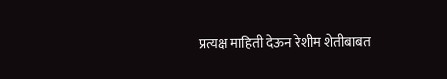प्रत्यक्ष माहिती देऊन रेशीम शेतीबाबत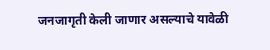जनजागृती केली जाणार असल्याचे यावेळी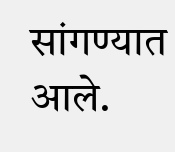सांगण्यात आले.